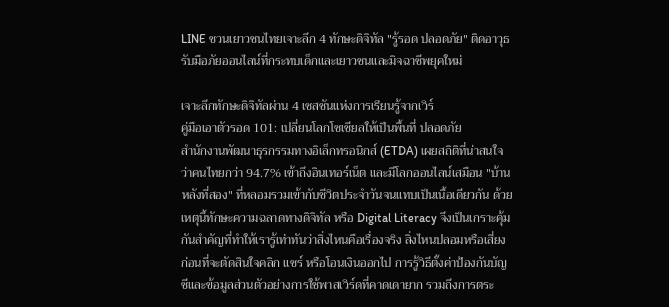LINE ชวนเยาวชนไทยเจาะลึก 4 ทักษะดิจิทัล "รู้รอด ปลอดภัย" ติดอาวุธรับมือภัยออนไลน์ที่กระทบเด็กและเยาวชนและมิจฉาชีพยุคใหม่

เจาะลึกทักษะดิจิทัลผ่าน 4 เซสชันแห่งการเรียนรู้จากเวิร์
คู่มือเอาตัวรอด 101: เปลี่ยนโลกโซเชียลให้เป็นพื้นที่ ปลอดภัย
สำนักงานพัฒนาธุรกรรมทางอิเล็กทรอนิกส์ (ETDA) เผยสถิติที่น่าสนใจว่าคนไทยกว่า 94.7% เข้าถึงอินเทอร์เน็ต และมีโลกออนไลน์เสมือน "บ้านหลังที่สอง" ที่หลอมรวมเข้ากับชีวิตประจำวันจนแทบเป็นเนื้อเดียวกัน ด้วยเหตุนี้ทักษะความฉลาดทางดิจิทัล หรือ Digital Literacy จึงเป็นเกราะคุ้มกันสำคัญที่ทำให้เรารู้เท่าทันว่าสิ่งไหนคือเรื่องจริง สิ่งไหนปลอมหรือเสี่ยง ก่อนที่จะตัดสินใจคลิก แชร์ หรือโอนเงินออกไป การรู้วิธีตั้งค่าป้องกันบัญชีและข้อมูลส่วนตัวอย่างการใช้พาสเวิร์ดที่คาดเดายาก รวมถึงการตระ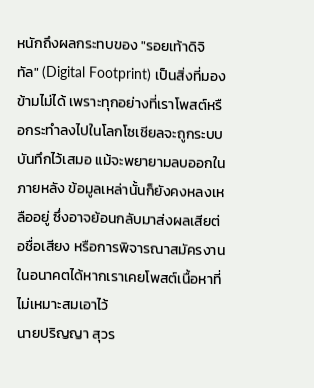หนักถึงผลกระทบของ "รอยเท้าดิจิทัล" (Digital Footprint) เป็นสิ่งที่มองข้ามไม่ได้ เพราะทุกอย่างที่เราโพสต์หรือกระทำลงไปในโลกโซเชียลจะถูกระบบบันทึกไว้เสมอ แม้จะพยายามลบออกในภายหลัง ข้อมูลเหล่านั้นก็ยังคงหลงเหลืออยู่ ซึ่งอาจย้อนกลับมาส่งผลเสียต่อชื่อเสียง หรือการพิจารณาสมัครงานในอนาคตได้หากเราเคยโพสต์เนื้อหาที่ไม่เหมาะสมเอาไว้
นายปริญญา สุวร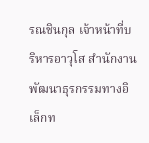รณชินกุล เจ้าหน้าที่บริหารอาวุโส สำนักงานพัฒนาธุรกรรมทางอิเล็กท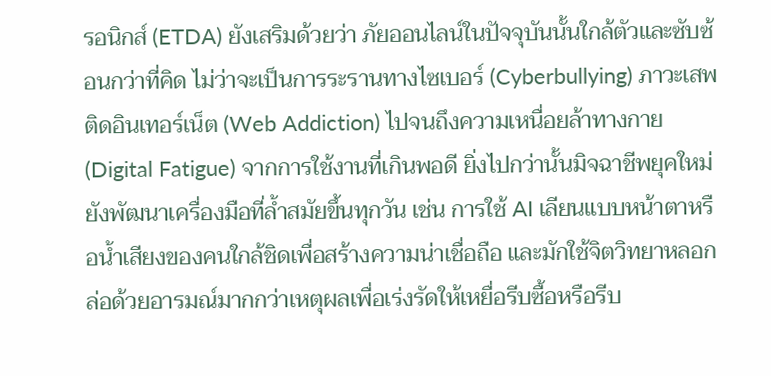รอนิกส์ (ETDA) ยังเสริมด้วยว่า ภัยออนไลน์ในปัจจุบันนั้นใกล้ตัวและซับซ้อนกว่าที่คิด ไม่ว่าจะเป็นการระรานทางไซเบอร์ (Cyberbullying) ภาวะเสพติดอินเทอร์เน็ต (Web Addiction) ไปจนถึงความเหนื่อยล้าทางกาย (Digital Fatigue) จากการใช้งานที่เกินพอดี ยิ่งไปกว่านั้นมิจฉาชีพยุคใหม่ยังพัฒนาเครื่องมือที่ล้ำสมัยขึ้นทุกวัน เช่น การใช้ AI เลียนแบบหน้าตาหรือน้ำเสียงของคนใกล้ชิดเพื่อสร้างความน่าเชื่อถือ และมักใช้จิตวิทยาหลอกล่อด้วยอารมณ์มากกว่าเหตุผลเพื่อเร่งรัดให้เหยื่อรีบซื้อหรือรีบ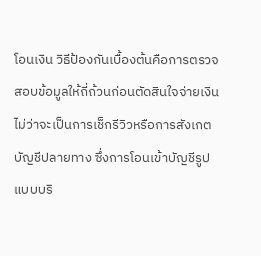โอนเงิน วิธีป้องกันเบื้องต้นคือการตรวจสอบข้อมูลให้ถี่ถ้วนก่อนตัดสินใจจ่ายเงิน ไม่ว่าจะเป็นการเช็กรีวิวหรือการสังเกตบัญชีปลายทาง ซึ่งการโอนเข้าบัญชีรูปแบบบริ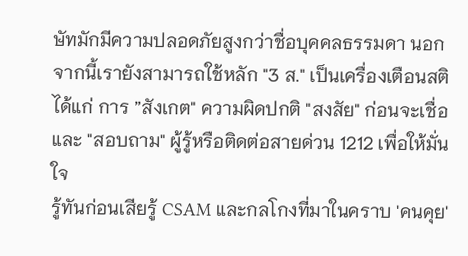ษัทมักมีความปลอดภัยสูงกว่าชื่อบุคคลธรรมดา นอกจากนี้เรายังสามารถใช้หลัก "3 ส." เป็นเครื่องเตือนสติ ได้แก่ การ ”สังเกต" ความผิดปกติ "สงสัย" ก่อนจะเชื่อ และ "สอบถาม" ผู้รู้หรือติดต่อสายด่วน 1212 เพื่อให้มั่นใจ
รู้ทันก่อนเสียรู้ CSAM และกลโกงที่มาในคราบ 'คนคุย'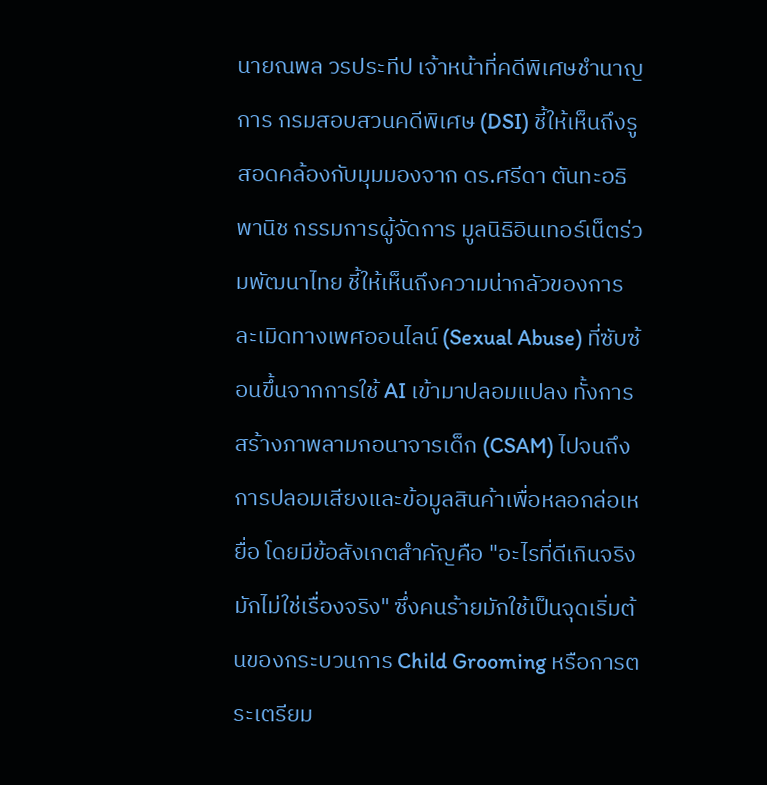นายณพล วรประทีป เจ้าหน้าที่คดีพิเศษชำนาญการ กรมสอบสวนคดีพิเศษ (DSI) ชี้ให้เห็นถึงรู
สอดคล้องกับมุมมองจาก ดร.ศรีดา ตันทะอธิพานิช กรรมการผู้จัดการ มูลนิธิอินเทอร์เน็ตร่วมพัฒนาไทย ชี้ให้เห็นถึงความน่ากลัวของการละเมิดทางเพศออนไลน์ (Sexual Abuse) ที่ซับซ้อนขึ้นจากการใช้ AI เข้ามาปลอมแปลง ทั้งการสร้างภาพลามกอนาจารเด็ก (CSAM) ไปจนถึงการปลอมเสียงและข้อมูลสินค้าเพื่อหลอกล่อเหยื่อ โดยมีข้อสังเกตสำคัญคือ "อะไรที่ดีเกินจริง มักไม่ใช่เรื่องจริง" ซึ่งคนร้ายมักใช้เป็นจุดเริ่มต้นของกระบวนการ Child Grooming หรือการตระเตรียม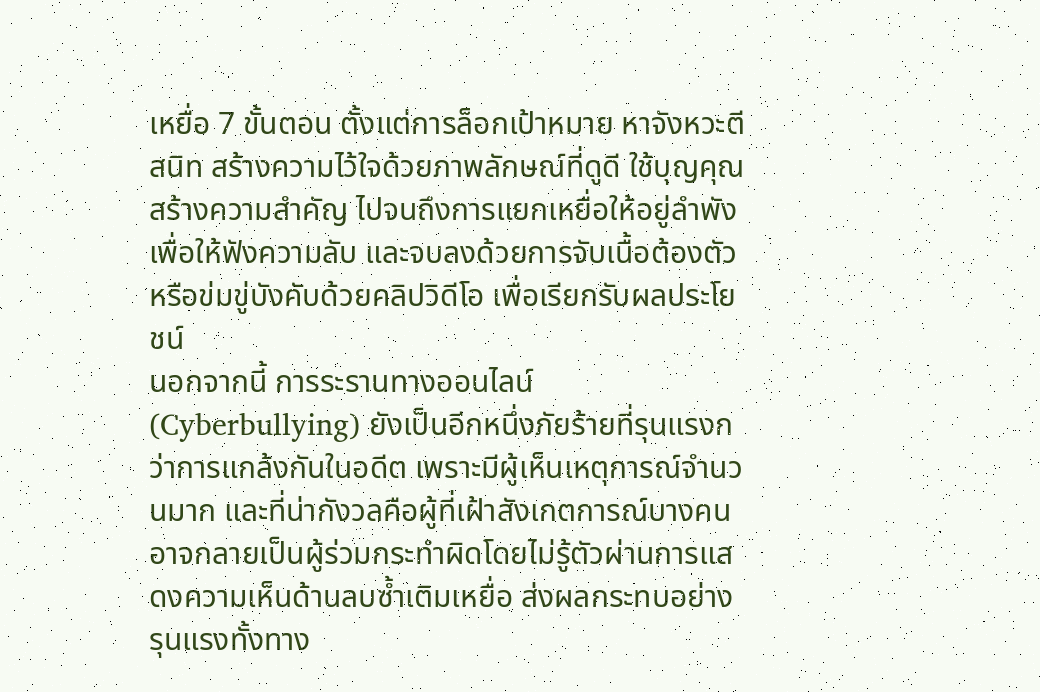เหยื่อ 7 ขั้นตอน ตั้งแต่การล็อกเป้าหมาย หาจังหวะตีสนิท สร้างความไว้ใจด้วยภาพลักษณ์ที่ดูดี ใช้บุญคุณสร้างความสำคัญ ไปจนถึงการแยกเหยื่อให้อยู่ลำพัง เพื่อให้ฟังความลับ และจบลงด้วยการจับเนื้อต้องตัวหรือข่มขู่บังคับด้วยคลิปวิดีโอ เพื่อเรียกรับผลประโยชน์
นอกจากนี้ การระรานทางออนไลน์ (Cyberbullying) ยังเป็นอีกหนึ่งภัยร้ายที่รุนแรงกว่าการแกล้งกันในอดีต เพราะมีผู้เห็นเหตุการณ์จำนวนมาก และที่น่ากังวลคือผู้ที่เฝ้าสังเกตการณ์บางคนอาจกลายเป็นผู้ร่วมกระทำผิดโดยไม่รู้ตัวผ่านการแสดงความเห็นด้านลบซ้ำเติมเหยื่อ ส่งผลกระทบอย่างรุนแรงทั้งทาง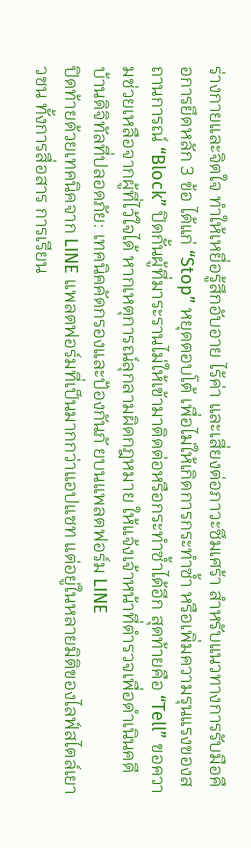ร่างกายและจิตใจ ทำให้เหยื่อรู้สึกอับอาย ไร้ค่า และเสี่ยงต่อภาวะซึมเศร้า สำหรับแนวทางการรับมือคือการยึดหลัก 3 ข้อ ได้แก่ “Stop” หยุดตอบโต้ เพื่อไม่ให้เกิดการกระทำซ้ำ หรือเพิ่มความรุนแรงของสถานการณ์ “Block” ปิดกั้นผู้ที่มาระรานไม่ให้เข้ามาติดต่อหรือกระทำซ้ำได้อีก สุดท้ายคือ “Tell” ขอความช่วยเหลือจากผู้ที่ไว้ใจได้ หากเหตุการณ์ลุกลามผิดกฎหมาย ให้แจ้งเจ้าหน้าที่ตำรวจเพื่อดำเนินคดี
บ้านดิจิทัลที่ปลอดภัย: เทคนิคคัดกรองและป้องกันภั ยบนแพลตฟอร์ม LINE
ปิดท้ายด้วยเทคนิคจาก LINE แพลตฟอร์มที่เป็นมากกว่าแอปแชท แต่อยู่ในหลายมิติของไลฟ์สไตล์เยาวชน ทั้งการสื่อสาร การเรียน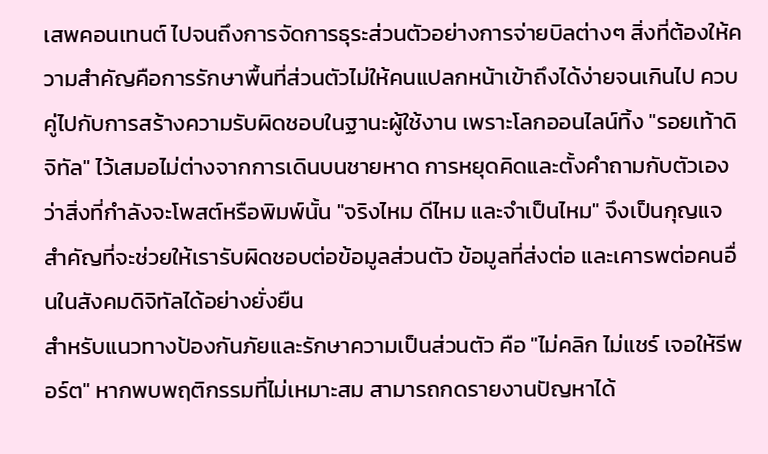เสพคอนเทนต์ ไปจนถึงการจัดการธุระส่วนตัวอย่างการจ่ายบิลต่างๆ สิ่งที่ต้องให้ความสำคัญคือการรักษาพื้นที่ส่วนตัวไม่ให้คนแปลกหน้าเข้าถึงได้ง่ายจนเกินไป ควบคู่ไปกับการสร้างความรับผิดชอบในฐานะผู้ใช้งาน เพราะโลกออนไลน์ทิ้ง "รอยเท้าดิจิทัล" ไว้เสมอไม่ต่างจากการเดินบนชายหาด การหยุดคิดและตั้งคำถามกับตัวเองว่าสิ่งที่กำลังจะโพสต์หรือพิมพ์นั้น "จริงไหม ดีไหม และจำเป็นไหม" จึงเป็นกุญแจสำคัญที่จะช่วยให้เรารับผิดชอบต่อข้อมูลส่วนตัว ข้อมูลที่ส่งต่อ และเคารพต่อคนอื่นในสังคมดิจิทัลได้อย่างยั่งยืน
สำหรับแนวทางป้องกันภัยและรักษาความเป็นส่วนตัว คือ "ไม่คลิก ไม่แชร์ เจอให้รีพอร์ต" หากพบพฤติกรรมที่ไม่เหมาะสม สามารถกดรายงานปัญหาได้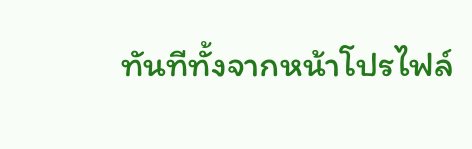ทันทีทั้งจากหน้าโปรไฟล์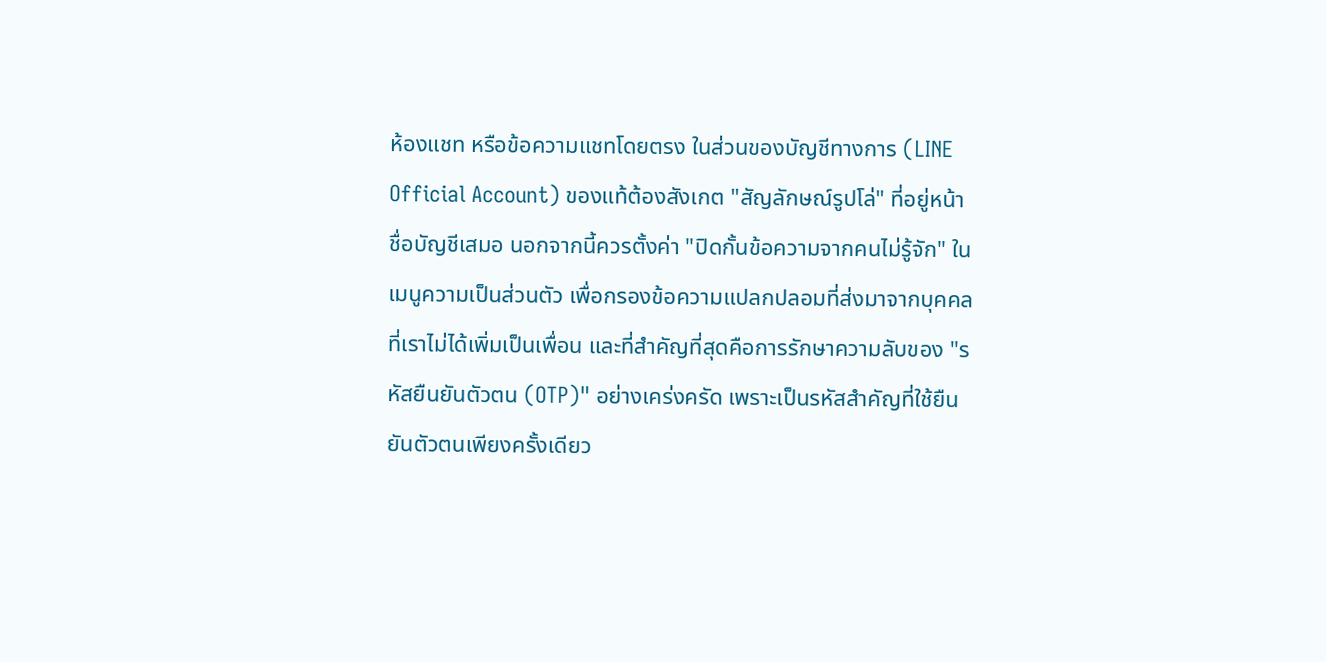ห้องแชท หรือข้อความแชทโดยตรง ในส่วนของบัญชีทางการ (LINE Official Account) ของแท้ต้องสังเกต "สัญลักษณ์รูปโล่" ที่อยู่หน้าชื่อบัญชีเสมอ นอกจากนี้ควรตั้งค่า "ปิดกั้นข้อความจากคนไม่รู้จัก" ในเมนูความเป็นส่วนตัว เพื่อกรองข้อความแปลกปลอมที่ส่งมาจากบุคคลที่เราไม่ได้เพิ่มเป็นเพื่อน และที่สำคัญที่สุดคือการรักษาความลับของ "รหัสยืนยันตัวตน (OTP)" อย่างเคร่งครัด เพราะเป็นรหัสสำคัญที่ใช้ยืนยันตัวตนเพียงครั้งเดียว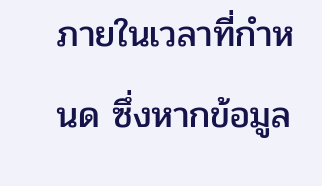ภายในเวลาที่กำหนด ซึ่งหากข้อมูล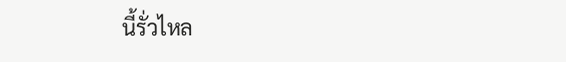นี้รั่วไหล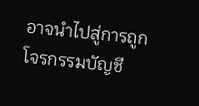อาจนำไปสู่การถูกโจรกรรมบัญชี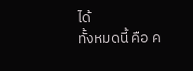ได้
ทั้งหมดนี้ คือ ค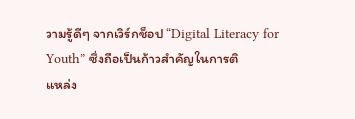วามรู้ดีๆ จากเวิร์กช็อป “Digital Literacy for Youth” ซึ่งถือเป็นก้าวสำคัญในการติ
แหล่ง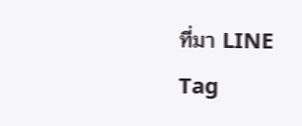ที่มา LINE
Tag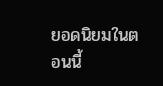ยอดนิยมในตอนนี้